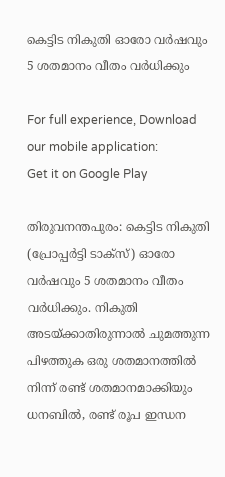കെട്ടിട നികുതി ഓരോ വര്‍ഷവും 5 ശതമാനം വീതം വര്‍ധിക്കും

For full experience, Download our mobile application:
Get it on Google Play

തിരുവനന്തപുരം: കെട്ടിട നികുതി (പ്രോപ്പര്‍ട്ടി ടാക്‌സ്) ഓരോ വര്‍ഷവും 5 ശതമാനം വീതം വര്‍ധിക്കും. നികുതി അടയ്ക്കാതിരുന്നാല്‍ ചുമത്തുന്ന പിഴത്തുക ഒരു ശതമാനത്തില്‍ നിന്ന് രണ്ട് ശതമാനമാക്കിയും ധനബില്‍, രണ്ട് രൂപ ഇന്ധന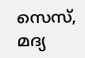സെസ്, മദ്യ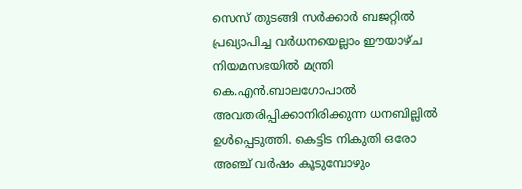സെസ് തുടങ്ങി സര്‍ക്കാര്‍ ബജറ്റില്‍ പ്രഖ്യാപിച്ച വര്‍ധനയെല്ലാം ഈയാഴ്ച നിയമസഭയില്‍ മന്ത്രി കെ.എന്‍.ബാലഗോപാല്‍ അവതരിപ്പിക്കാനിരിക്കുന്ന ധനബില്ലില്‍ ഉള്‍പ്പെടുത്തി. കെട്ടിട നികുതി ഒരോ അഞ്ച് വര്‍ഷം കൂടുമ്പോഴും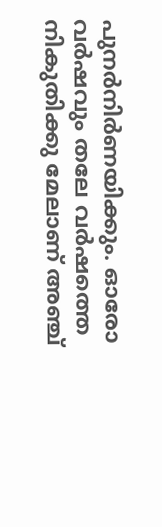പുനര്‍നിര്‍ണയിക്കും. ഓരോ വര്‍ഷവും തലേ വര്‍ഷത്തെ നികുതിക്കു മേലാണ് അഞ്ച്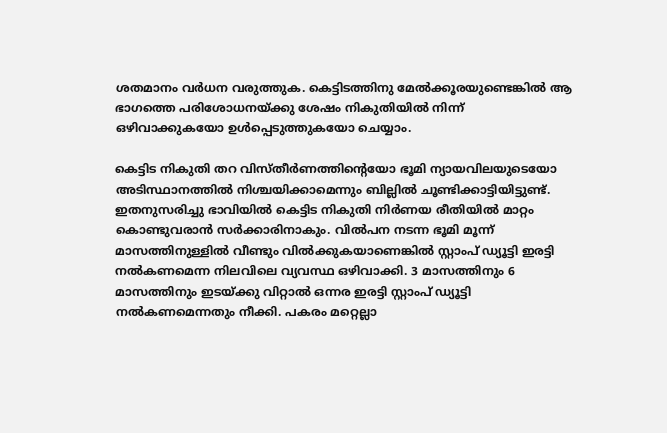ശതമാനം വര്‍ധന വരുത്തുക. കെട്ടിടത്തിനു മേല്‍ക്കൂരയുണ്ടെങ്കില്‍ ആ ഭാഗത്തെ പരിശോധനയ്ക്കു ശേഷം നികുതിയില്‍ നിന്ന് ഒഴിവാക്കുകയോ ഉള്‍പ്പെടുത്തുകയോ ചെയ്യാം.

കെട്ടിട നികുതി തറ വിസ്തീര്‍ണത്തിന്റെയോ ഭൂമി ന്യായവിലയുടെയോ അടിസ്ഥാനത്തില്‍ നിശ്ചയിക്കാമെന്നും ബില്ലില്‍ ചൂണ്ടിക്കാട്ടിയിട്ടുണ്ട്. ഇതനുസരിച്ചു ഭാവിയില്‍ കെട്ടിട നികുതി നിര്‍ണയ രീതിയില്‍ മാറ്റം കൊണ്ടുവരാന്‍ സര്‍ക്കാരിനാകും. വില്‍പന നടന്ന ഭൂമി മൂന്ന് മാസത്തിനുള്ളില്‍ വീണ്ടും വില്‍ക്കുകയാണെങ്കില്‍ സ്റ്റാംപ് ഡ്യൂട്ടി ഇരട്ടി നല്‍കണമെന്ന നിലവിലെ വ്യവസ്ഥ ഒഴിവാക്കി. 3 മാസത്തിനും 6 മാസത്തിനും ഇടയ്ക്കു വിറ്റാല്‍ ഒന്നര ഇരട്ടി സ്റ്റാംപ് ഡ്യൂട്ടി നല്‍കണമെന്നതും നീക്കി. പകരം മറ്റെല്ലാ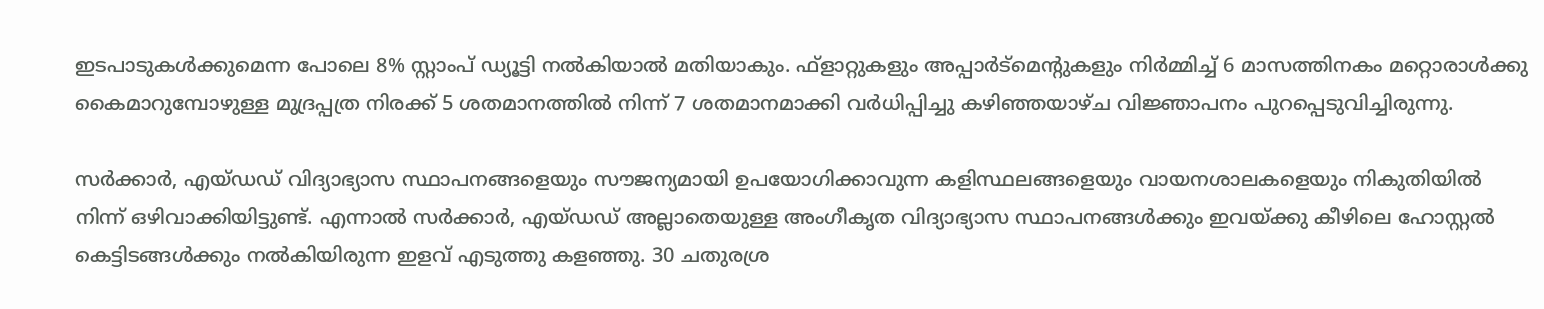ഇടപാടുകള്‍ക്കുമെന്ന പോലെ 8% സ്റ്റാംപ് ഡ്യൂട്ടി നല്‍കിയാല്‍ മതിയാകും. ഫ്‌ളാറ്റുകളും അപ്പാര്‍ട്‌മെന്റുകളും നിര്‍മ്മിച്ച്‌ 6 മാസത്തിനകം മറ്റൊരാള്‍ക്കു കൈമാറുമ്പോഴുള്ള മുദ്രപ്പത്ര നിരക്ക് 5 ശതമാനത്തില്‍ നിന്ന് 7 ശതമാനമാക്കി വര്‍ധിപ്പിച്ചു കഴിഞ്ഞയാഴ്ച വിജ്ഞാപനം പുറപ്പെടുവിച്ചിരുന്നു.

സര്‍ക്കാര്‍, എയ്ഡഡ് വിദ്യാഭ്യാസ സ്ഥാപനങ്ങളെയും സൗജന്യമായി ഉപയോഗിക്കാവുന്ന കളിസ്ഥലങ്ങളെയും വായനശാലകളെയും നികുതിയില്‍ നിന്ന് ഒഴിവാക്കിയിട്ടുണ്ട്. എന്നാല്‍ സര്‍ക്കാര്‍, എയ്ഡഡ് അല്ലാതെയുള്ള അംഗീകൃത വിദ്യാഭ്യാസ സ്ഥാപനങ്ങള്‍ക്കും ഇവയ്ക്കു കീഴിലെ ഹോസ്റ്റല്‍ കെട്ടിടങ്ങള്‍ക്കും നല്‍കിയിരുന്ന ഇളവ് എടുത്തു കളഞ്ഞു. 30 ചതുരശ്ര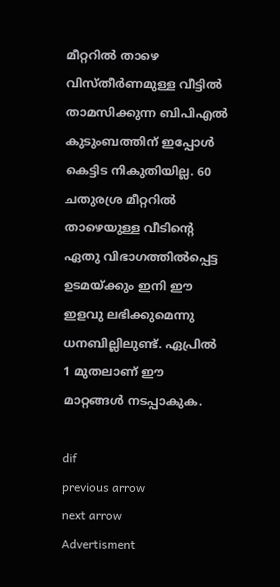മീറ്ററില്‍ താഴെ വിസ്തീര്‍ണമുള്ള വീട്ടില്‍ താമസിക്കുന്ന ബിപിഎല്‍ കുടുംബത്തിന് ഇപ്പോള്‍ കെട്ടിട നികുതിയില്ല. 60 ചതുരശ്ര മീറ്ററില്‍ താഴെയുള്ള വീടിന്റെ ഏതു വിഭാഗത്തില്‍പ്പെട്ട ഉടമയ്ക്കും ഇനി ഈ ഇളവു ലഭിക്കുമെന്നു ധനബില്ലിലുണ്ട്. ഏപ്രില്‍ 1 മുതലാണ് ഈ മാറ്റങ്ങള്‍ നടപ്പാകുക.

dif
previous arrow
next arrow
Advertisment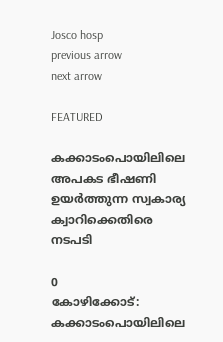Josco hosp
previous arrow
next arrow

FEATURED

കക്കാടംപൊയിലിലെ അപകട ഭീഷണി ഉയർത്തുന്ന സ്വകാര്യ ക്വാറിക്കെതിരെ നടപടി

0
കോഴിക്കോട്: കക്കാടംപൊയിലിലെ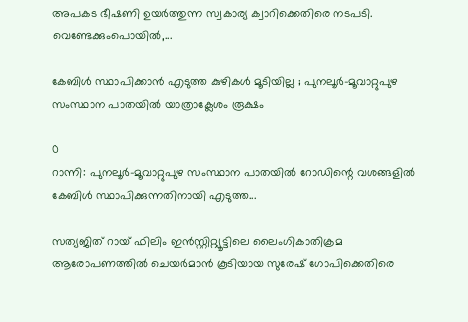അപകട ഭീഷണി ഉയർത്തുന്ന സ്വകാര്യ ക്വാറിക്കെതിരെ നടപടി. വെണ്ടേക്കുംപൊയിൽ,...

കേബിൾ സ്ഥാപിക്കാൻ എടുത്ത കുഴികൾ മൂടിയില്ല ; പുനലൂർ-മൂവാറ്റുപുഴ സംസ്ഥാന പാതയിൽ യാത്രാക്ലേശം രൂക്ഷം

0
റാന്നി: പുനലൂർ-മൂവാറ്റുപുഴ സംസ്ഥാന പാതയിൽ റോഡിന്റെ വശങ്ങളിൽ കേബിൾ സ്ഥാപിക്കുന്നതിനായി എടുത്ത...

സത്യജിത് റായ് ഫിലിം ഇൻസ്റ്റിറ്റ്യൂട്ടിലെ ലൈംഗികാതിക്രമ ആരോപണത്തിൽ ചെയർമാൻ കൂടിയായ സുരേഷ് ഗോപിക്കെതിരെ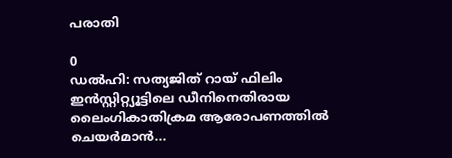പരാതി

0
ഡൽഹി: സത്യജിത് റായ് ഫിലിം ഇൻസ്റ്റിറ്റ്യൂട്ടിലെ ഡീനിനെതിരായ ലൈംഗികാതിക്രമ ആരോപണത്തിൽ ചെയർമാൻ...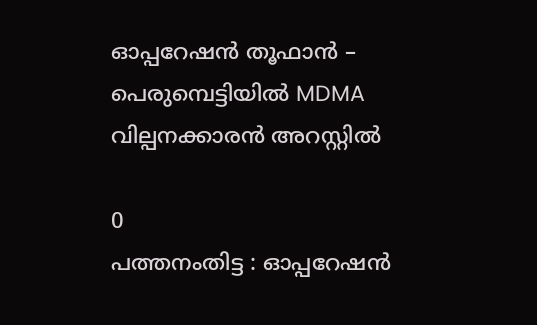ഓപ്പറേഷൻ തൂഫാൻ – പെരുമ്പെട്ടിയിൽ MDMA വില്പനക്കാരന്‍ അറസ്റ്റിൽ

0
പത്തനംതിട്ട : ഓപ്പറേഷൻ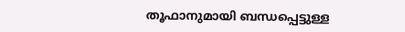തൂഫാനുമായി ബന്ധപ്പെട്ടുള്ള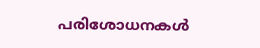പരിശോധനകൾ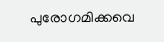പുരോഗമിക്കവെ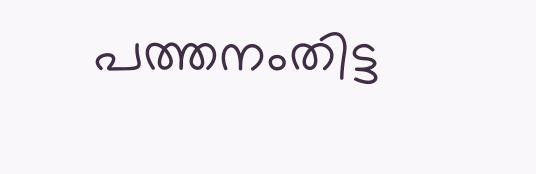പത്തനംതിട്ട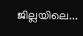ജില്ലയിലെ...